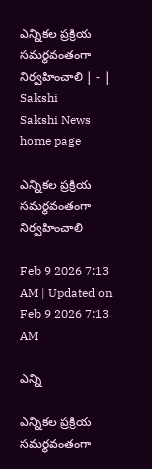ఎన్నికల ప్రక్రియ సమర్థవంతంగా నిర్వహించాలి | - | Sakshi
Sakshi News home page

ఎన్నికల ప్రక్రియ సమర్థవంతంగా నిర్వహించాలి

Feb 9 2026 7:13 AM | Updated on Feb 9 2026 7:13 AM

ఎన్ని

ఎన్నికల ప్రక్రియ సమర్థవంతంగా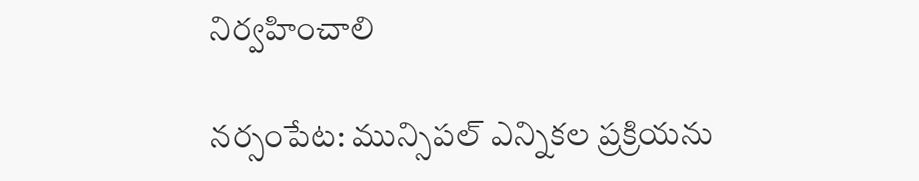నిర్వహించాలి

నర్సంపేట: మున్సిపల్‌ ఎన్నికల ప్రక్రియను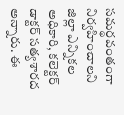సమర్థవంతంగా నిర్వహించాలని జిల్లా ఎన్నికల అధికారి, కలెక్టర్‌ డాక్టర్‌ సత్యశారద అన్నారు. ఈ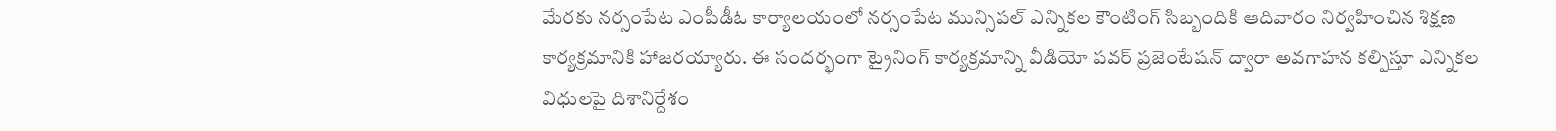మేరకు నర్సంపేట ఎంపీడీఓ కార్యాలయంలో నర్సంపేట మున్సిపల్‌ ఎన్నికల కౌంటింగ్‌ సిబ్బందికి ఆదివారం నిర్వహించిన శిక్షణ కార్యక్రమానికి హాజరయ్యారు. ఈ సందర్భంగా ట్రైనింగ్‌ కార్యక్రమాన్ని వీడియో పవర్‌ ప్రజెంటేషన్‌ ద్వారా అవగాహన కల్పిస్తూ ఎన్నికల విధులపై దిశానిర్దేశం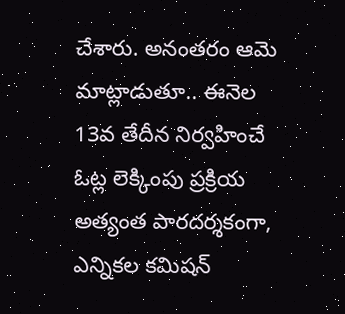చేశారు. అనంతరం ఆమె మాట్లాడుతూ.. ఈనెల 13వ తేదీన నిర్వహించే ఓట్ల లెక్కింపు ప్రక్రియ అత్యంత పారదర్శకంగా, ఎన్నికల కమిషన్‌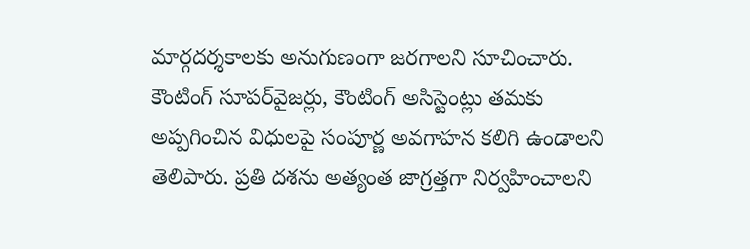మార్గదర్శకాలకు అనుగుణంగా జరగాలని సూచించారు. కౌంటింగ్‌ సూపర్‌వైజర్లు, కౌంటింగ్‌ అసిస్టెంట్లు తమకు అప్పగించిన విధులపై సంపూర్ణ అవగాహన కలిగి ఉండాలని తెలిపారు. ప్రతి దశను అత్యంత జాగ్రత్తగా నిర్వహించాలని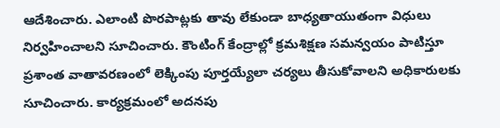ఆదేశించారు. ఎలాంటి పొరపాట్లకు తావు లేకుండా బాధ్యతాయుతంగా విధులు నిర్వహించాలని సూచించారు. కౌంటింగ్‌ కేంద్రాల్లో క్రమశిక్షణ సమన్వయం పాటిస్తూ ప్రశాంత వాతావరణంలో లెక్కింపు పూర్తయ్యేలా చర్యలు తీసుకోవాలని అధికారులకు సూచించారు. కార్యక్రమంలో అదనపు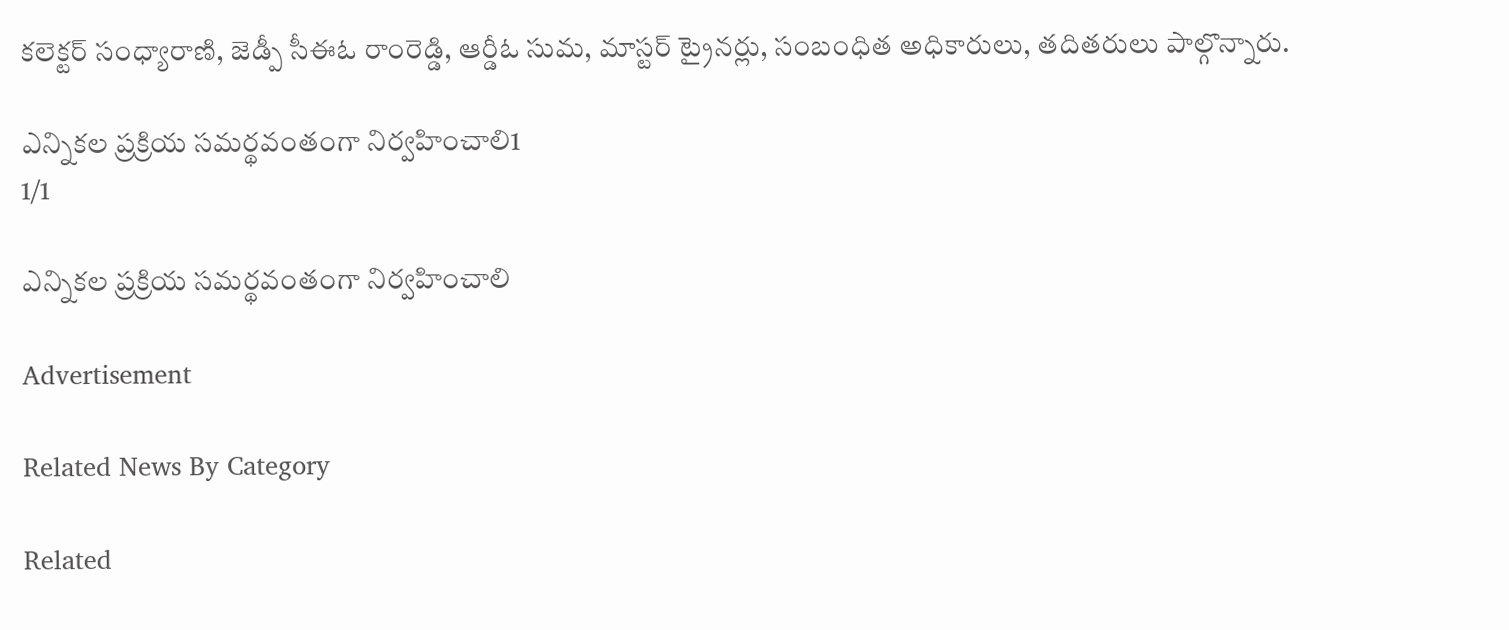కలెక్టర్‌ సంధ్యారాణి, జెడ్పీ సీఈఓ రాంరెడ్డి, ఆర్డీఓ సుమ, మాస్టర్‌ ట్రైనర్లు, సంబంధిత అధికారులు, తదితరులు పాల్గొన్నారు.

ఎన్నికల ప్రక్రియ సమర్థవంతంగా నిర్వహించాలి1
1/1

ఎన్నికల ప్రక్రియ సమర్థవంతంగా నిర్వహించాలి

Advertisement

Related News By Category

Related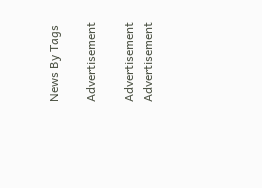News By Tags

Advertisement

Advertisement
Advertisement